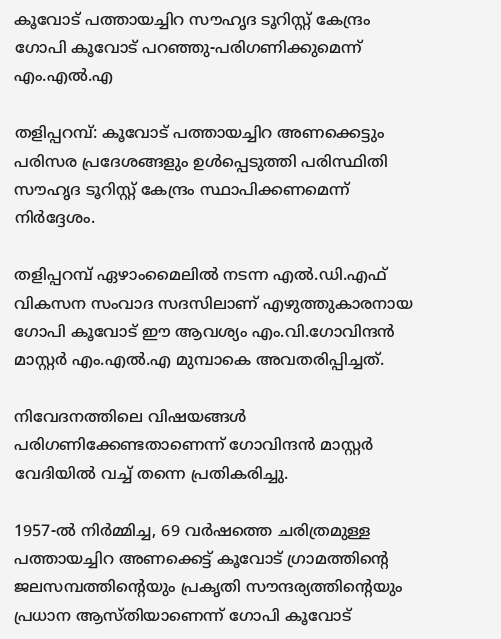കൂവോട് പത്തായച്ചിറ സൗഹൃദ ടൂറിസ്റ്റ് കേന്ദ്രം ഗോപി കൂവോട് പറഞ്ഞു-പരിഗണിക്കുമെന്ന് എം.എല്‍.എ

തളിപ്പറമ്പ്: കൂവോട് പത്തായച്ചിറ അണക്കെട്ടും പരിസര പ്രദേശങ്ങളും ഉള്‍പ്പെടുത്തി പരിസ്ഥിതി സൗഹൃദ ടൂറിസ്റ്റ് കേന്ദ്രം സ്ഥാപിക്കണമെന്ന് നിര്‍ദ്ദേശം.

തളിപ്പറമ്പ് ഏഴാംമൈലില്‍ നടന്ന എല്‍.ഡി.എഫ് വികസന സംവാദ സദസിലാണ് എഴുത്തുകാരനായ ഗോപി കൂവോട് ഈ ആവശ്യം എം.വി.ഗോവിന്ദന്‍ മാസ്റ്റര്‍ എം.എല്‍.എ മുമ്പാകെ അവതരിപ്പിച്ചത്.

നിവേദനത്തിലെ വിഷയങ്ങള്‍ പരിഗണിക്കേണ്ടതാണെന്ന് ഗോവിന്ദന്‍ മാസ്റ്റര്‍ വേദിയില്‍ വച്ച് തന്നെ പ്രതികരിച്ചു.

1957-ല്‍ നിര്‍മ്മിച്ച, 69 വര്‍ഷത്തെ ചരിത്രമുള്ള പത്തായച്ചിറ അണക്കെട്ട് കൂവോട് ഗ്രാമത്തിന്റെ ജലസമ്പത്തിന്റെയും പ്രകൃതി സൗന്ദര്യത്തിന്റെയും പ്രധാന ആസ്തിയാണെന്ന് ഗോപി കൂവോട്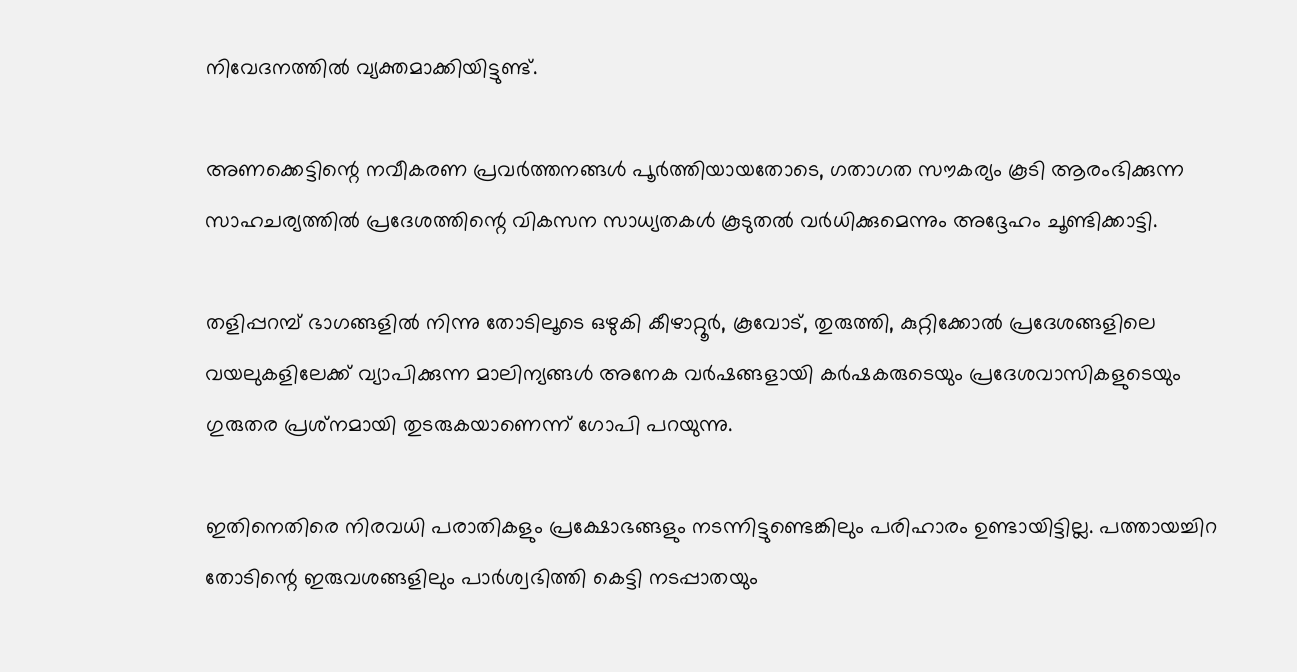നിവേദനത്തില്‍ വ്യക്തമാക്കിയിട്ടുണ്ട്.

അണക്കെട്ടിന്റെ നവീകരണ പ്രവര്‍ത്തനങ്ങള്‍ പൂര്‍ത്തിയായതോടെ, ഗതാഗത സൗകര്യം കൂടി ആരംഭിക്കുന്ന സാഹചര്യത്തില്‍ പ്രദേശത്തിന്റെ വികസന സാധ്യതകള്‍ കൂടുതല്‍ വര്‍ധിക്കുമെന്നും അദ്ദേഹം ചൂണ്ടിക്കാട്ടി.

തളിപ്പറമ്പ് ഭാഗങ്ങളില്‍ നിന്നു തോടിലൂടെ ഒഴുകി കീഴാറ്റൂര്‍, കൂവോട്, തുരുത്തി, കുറ്റിക്കോല്‍ പ്രദേശങ്ങളിലെ വയലുകളിലേക്ക് വ്യാപിക്കുന്ന മാലിന്യങ്ങള്‍ അനേക വര്‍ഷങ്ങളായി കര്‍ഷകരുടെയും പ്രദേശവാസികളുടെയും ഗുരുതര പ്രശ്‌നമായി തുടരുകയാണെന്ന് ഗോപി പറയുന്നു.

ഇതിനെതിരെ നിരവധി പരാതികളും പ്രക്ഷോഭങ്ങളും നടന്നിട്ടുണ്ടെങ്കിലും പരിഹാരം ഉണ്ടായിട്ടില്ല. പത്തായച്ചിറ തോടിന്റെ ഇരുവശങ്ങളിലും പാര്‍ശ്വഭിത്തി കെട്ടി നടപ്പാതയും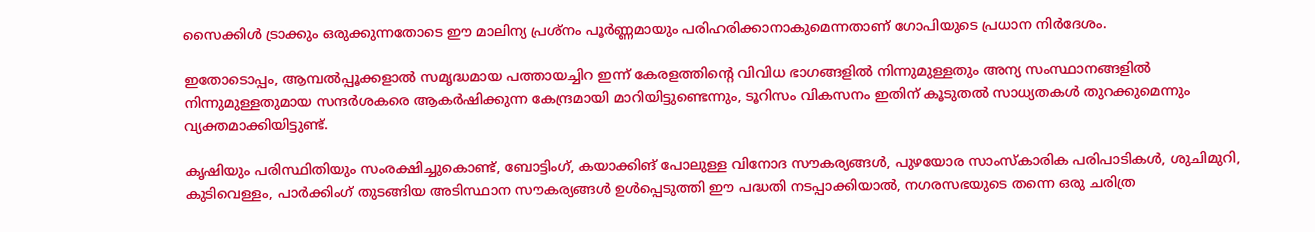സൈക്കിള്‍ ട്രാക്കും ഒരുക്കുന്നതോടെ ഈ മാലിന്യ പ്രശ്‌നം പൂര്‍ണ്ണമായും പരിഹരിക്കാനാകുമെന്നതാണ് ഗോപിയുടെ പ്രധാന നിര്‍ദേശം.

ഇതോടൊപ്പം, ആമ്പല്‍പ്പൂക്കളാല്‍ സമൃദ്ധമായ പത്തായച്ചിറ ഇന്ന് കേരളത്തിന്റെ വിവിധ ഭാഗങ്ങളില്‍ നിന്നുമുള്ളതും അന്യ സംസ്ഥാനങ്ങളില്‍ നിന്നുമുള്ളതുമായ സന്ദര്‍ശകരെ ആകര്‍ഷിക്കുന്ന കേന്ദ്രമായി മാറിയിട്ടുണ്ടെന്നും, ടൂറിസം വികസനം ഇതിന് കൂടുതല്‍ സാധ്യതകള്‍ തുറക്കുമെന്നും വ്യക്തമാക്കിയിട്ടുണ്ട്.

കൃഷിയും പരിസ്ഥിതിയും സംരക്ഷിച്ചുകൊണ്ട്, ബോട്ടിംഗ്, കയാക്കിങ് പോലുള്ള വിനോദ സൗകര്യങ്ങള്‍, പുഴയോര സാംസ്‌കാരിക പരിപാടികള്‍, ശുചിമുറി, കുടിവെള്ളം, പാര്‍ക്കിംഗ് തുടങ്ങിയ അടിസ്ഥാന സൗകര്യങ്ങള്‍ ഉള്‍പ്പെടുത്തി ഈ പദ്ധതി നടപ്പാക്കിയാല്‍, നഗരസഭയുടെ തന്നെ ഒരു ചരിത്ര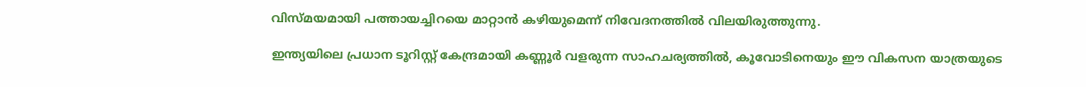വിസ്മയമായി പത്തായച്ചിറയെ മാറ്റാന്‍ കഴിയുമെന്ന് നിവേദനത്തില്‍ വിലയിരുത്തുന്നു.

ഇന്ത്യയിലെ പ്രധാന ടൂറിസ്റ്റ് കേന്ദ്രമായി കണ്ണൂര്‍ വളരുന്ന സാഹചര്യത്തില്‍, കൂവോടിനെയും ഈ വികസന യാത്രയുടെ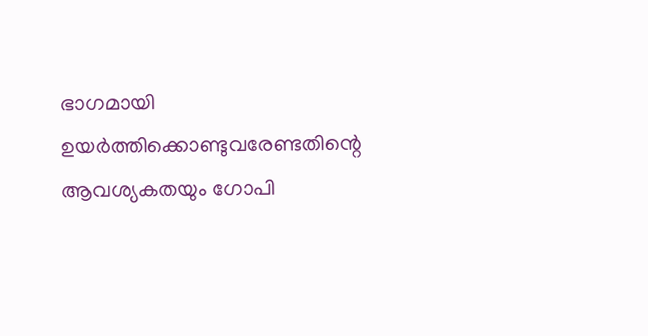ഭാഗമായി ഉയര്‍ത്തിക്കൊണ്ടുവരേണ്ടതിന്റെ ആവശ്യകതയും ഗോപി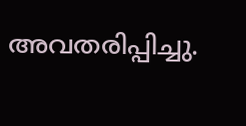അവതരിപ്പിച്ചു.